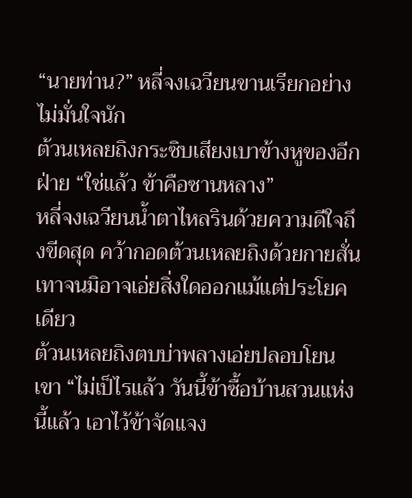“นายท่าน?” หลี่จงเฉวียนขานเรียกอย่างไม่มั่นใจนัก
ต้วนเหลยถิงกระซิบเสียงเบาข้างหูของอีกฝ่าย “ใช่แล้ว ข้าคือซานหลาง”
หลี่จงเฉวียนน้ำตาไหลรินด้วยความดีใจถึงขีดสุด คว้ากอดต้วนเหลยถิงด้วยกายสั่นเทาจนมิอาจเอ่ยสิ่งใดออกแม้แต่ประโยคเดียว
ต้วนเหลยถิงตบบ่าพลางเอ่ยปลอบโยนเขา “ไม่เป็ไรแล้ว วันนี้ข้าซื้อบ้านสวนแห่งนี้แล้ว เอาไว้ข้าจัดแจง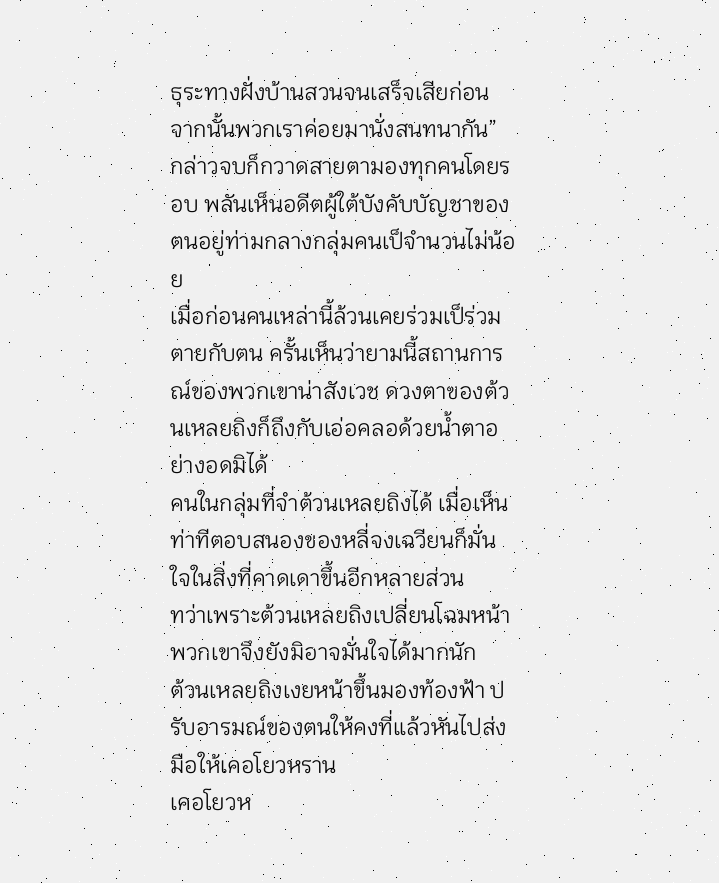ธุระทางฝั่งบ้านสวนจนเสร็จเสียก่อน จากนั้นพวกเราค่อยมานั่งสนทนากัน”
กล่าวจบก็กวาดสายตามองทุกคนโดยรอบ พลันเห็นอดีตผู้ใต้บังคับบัญชาของตนอยู่ท่ามกลางกลุ่มคนเป็จำนวนไม่น้อย
เมื่อก่อนคนเหล่านี้ล้วนเคยร่วมเป็ร่วมตายกับตน ครั้นเห็นว่ายามนี้สถานการณ์ของพวกเขาน่าสังเวช ดวงตาของต้วนเหลยถิงก็ถึงกับเอ่อคลอด้วยน้ำตาอย่างอดมิได้
คนในกลุ่มที่จำต้วนเหลยถิงได้ เมื่อเห็นท่าทีตอบสนองของหลี่จงเฉวียนก็มั่นใจในสิ่งที่คาดเดาขึ้นอีกหลายส่วน
ทว่าเพราะต้วนเหลยถิงเปลี่ยนโฉมหน้า พวกเขาจึงยังมิอาจมั่นใจได้มากนัก
ต้วนเหลยถิงเงยหน้าขึ้นมองท้องฟ้า ปรับอารมณ์ของตนให้คงที่แล้วหันไปส่งมือให้เคอโยวหราน
เคอโยวห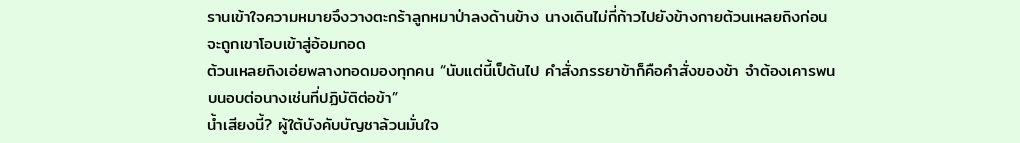รานเข้าใจความหมายจึงวางตะกร้าลูกหมาป่าลงด้านข้าง นางเดินไม่กี่ก้าวไปยังข้างกายต้วนเหลยถิงก่อนจะถูกเขาโอบเข้าสู่อ้อมกอด
ต้วนเหลยถิงเอ่ยพลางทอดมองทุกคน “นับแต่นี้เป็ต้นไป คำสั่งภรรยาข้าก็คือคำสั่งของข้า จำต้องเคารพนบนอบต่อนางเช่นที่ปฏิบัติต่อข้า”
น้ำเสียงนี้? ผู้ใต้บังคับบัญชาล้วนมั่นใจ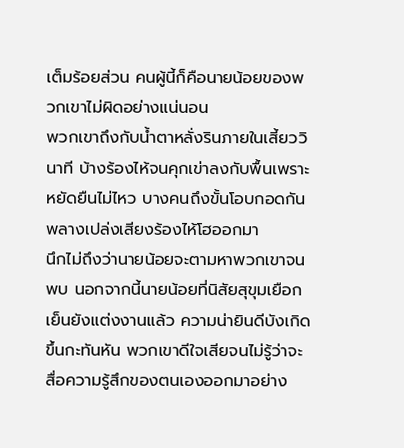เต็มร้อยส่วน คนผู้นี้ก็คือนายน้อยของพวกเขาไม่ผิดอย่างแน่นอน
พวกเขาถึงกับน้ำตาหลั่งรินภายในเสี้ยววินาที บ้างร้องไห้จนคุกเข่าลงกับพื้นเพราะหยัดยืนไม่ไหว บางคนถึงขั้นโอบกอดกันพลางเปล่งเสียงร้องไห้โฮออกมา
นึกไม่ถึงว่านายน้อยจะตามหาพวกเขาจนพบ นอกจากนี้นายน้อยที่นิสัยสุขุมเยือกเย็นยังแต่งงานแล้ว ความน่ายินดีบังเกิดขึ้นกะทันหัน พวกเขาดีใจเสียจนไม่รู้ว่าจะสื่อความรู้สึกของตนเองออกมาอย่าง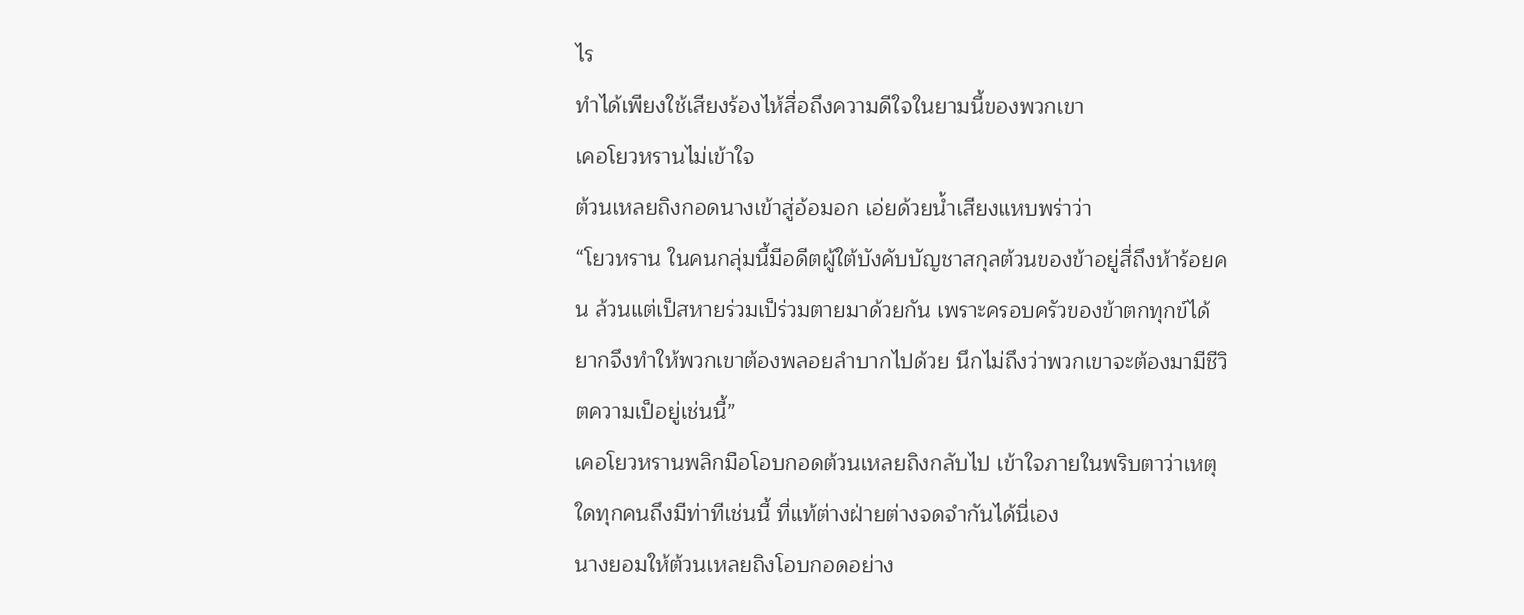ไร
ทำได้เพียงใช้เสียงร้องไห้สื่อถึงความดีใจในยามนี้ของพวกเขา
เคอโยวหรานไม่เข้าใจ
ต้วนเหลยถิงกอดนางเข้าสู่อ้อมอก เอ่ยด้วยน้ำเสียงแหบพร่าว่า
“โยวหราน ในคนกลุ่มนี้มีอดีตผู้ใต้บังคับบัญชาสกุลต้วนของข้าอยู่สี่ถึงห้าร้อยคน ล้วนแต่เป็สหายร่วมเป็ร่วมตายมาด้วยกัน เพราะครอบครัวของข้าตกทุกข์ได้ยากจึงทำให้พวกเขาต้องพลอยลำบากไปด้วย นึกไม่ถึงว่าพวกเขาจะต้องมามีชีวิตความเป็อยู่เช่นนี้”
เคอโยวหรานพลิกมือโอบกอดต้วนเหลยถิงกลับไป เข้าใจภายในพริบตาว่าเหตุใดทุกคนถึงมีท่าทีเช่นนี้ ที่แท้ต่างฝ่ายต่างจดจำกันได้นี่เอง
นางยอมให้ต้วนเหลยถิงโอบกอดอย่าง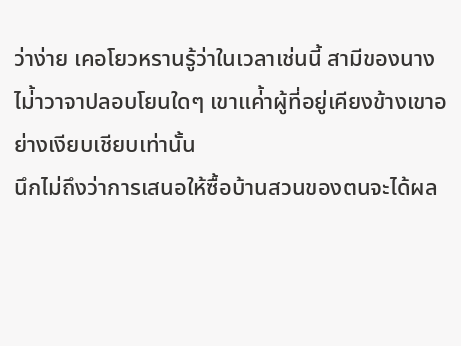ว่าง่าย เคอโยวหรานรู้ว่าในเวลาเช่นนี้ สามีของนางไม่้าวาจาปลอบโยนใดๆ เขาแค่้าผู้ที่อยู่เคียงข้างเขาอย่างเงียบเชียบเท่านั้น
นึกไม่ถึงว่าการเสนอให้ซื้อบ้านสวนของตนจะได้ผล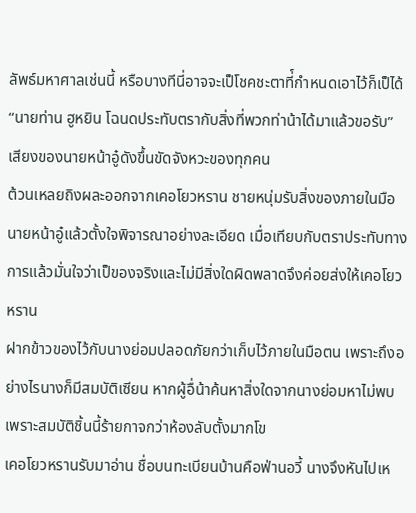ลัพธ์มหาศาลเช่นนี้ หรือบางทีนี่อาจจะเป็โชคชะตาที่์กำหนดเอาไว้ก็เป็ได้
“นายท่าน ฮูหยิน โฉนดประทับตรากับสิ่งที่พวกท่าน้าได้มาแล้วขอรับ”
เสียงของนายหน้าอู๋ดังขึ้นขัดจังหวะของทุกคน
ต้วนเหลยถิงผละออกจากเคอโยวหราน ชายหนุ่มรับสิ่งของภายในมือนายหน้าอู๋แล้วตั้งใจพิจารณาอย่างละเอียด เมื่อเทียบกับตราประทับทางการแล้วมั่นใจว่าเป็ของจริงและไม่มีสิ่งใดผิดพลาดจึงค่อยส่งให้เคอโยวหราน
ฝากข้าวของไว้กับนางย่อมปลอดภัยกว่าเก็บไว้ภายในมือตน เพราะถึงอย่างไรนางก็มีสมบัติเซียน หากผู้อื่น้าค้นหาสิ่งใดจากนางย่อมหาไม่พบ เพราะสมบัติชิ้นนี้ร้ายกาจกว่าห้องลับตั้งมากโข
เคอโยวหรานรับมาอ่าน ชื่อบนทะเบียนบ้านคือฟ่านอวี้ นางจึงหันไปเห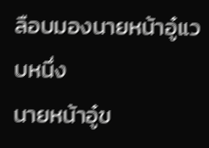ลือบมองนายหน้าอู๋แวบหนึ่ง
นายหน้าอู๋ข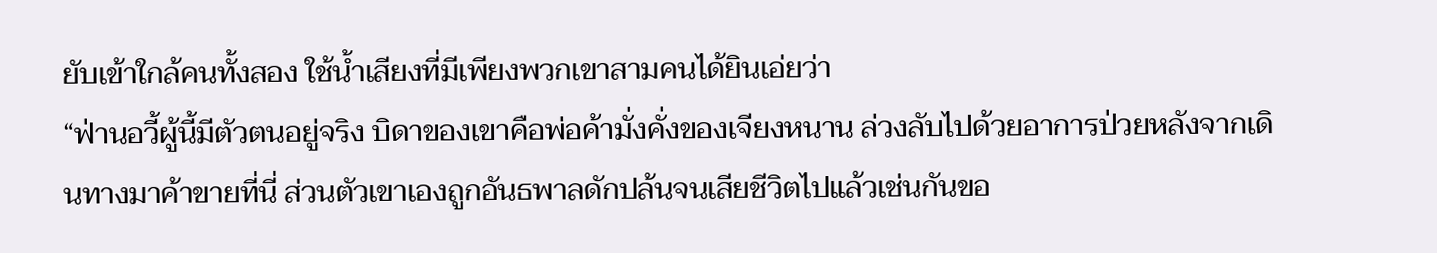ยับเข้าใกล้คนทั้งสอง ใช้น้ำเสียงที่มีเพียงพวกเขาสามคนได้ยินเอ่ยว่า
“ฟ่านอวี้ผู้นี้มีตัวตนอยู่จริง บิดาของเขาคือพ่อค้ามั่งคั่งของเจียงหนาน ล่วงลับไปด้วยอาการป่วยหลังจากเดินทางมาค้าขายที่นี่ ส่วนตัวเขาเองถูกอันธพาลดักปล้นจนเสียชีวิตไปแล้วเช่นกันขอ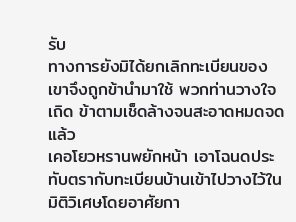รับ
ทางการยังมิได้ยกเลิกทะเบียนของเขาจึงถูกข้านำมาใช้ พวกท่านวางใจเถิด ข้าตามเช็ดล้างจนสะอาดหมดจดแล้ว
เคอโยวหรานพยักหน้า เอาโฉนดประทับตรากับทะเบียนบ้านเข้าไปวางไว้ในมิติวิเศษโดยอาศัยกา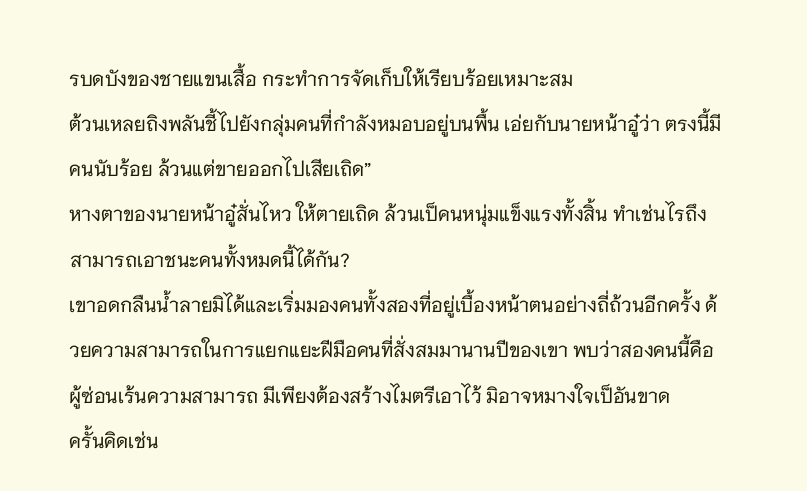รบดบังของชายแขนเสื้อ กระทำการจัดเก็บให้เรียบร้อยเหมาะสม
ต้วนเหลยถิงพลันชี้ไปยังกลุ่มคนที่กำลังหมอบอยู่บนพื้น เอ่ยกับนายหน้าอู๋ว่า ตรงนี้มีคนนับร้อย ล้วนแต่ขายออกไปเสียเถิด”
หางตาของนายหน้าอู๋สั่นไหว ให้ตายเถิด ล้วนเป็คนหนุ่มแข็งแรงทั้งสิ้น ทำเช่นไรถึงสามารถเอาชนะคนทั้งหมดนี้ได้กัน?
เขาอดกลืนน้ำลายมิได้และเริ่มมองคนทั้งสองที่อยู่เบื้องหน้าตนอย่างถี่ถ้วนอีกครั้ง ด้วยความสามารถในการแยกแยะฝีมือคนที่สั่งสมมานานปีของเขา พบว่าสองคนนี้คือผู้ซ่อนเร้นความสามารถ มีเพียงต้องสร้างไมตรีเอาไว้ มิอาจหมางใจเป็อันขาด
ครั้นคิดเช่น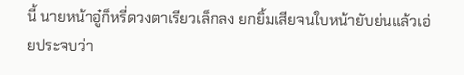นี้ นายหน้าอู๋ก็หรี่ดวงตาเรียวเล็กลง ยกยิ้มเสียจนใบหน้ายับย่นแล้วเอ่ยประจบว่า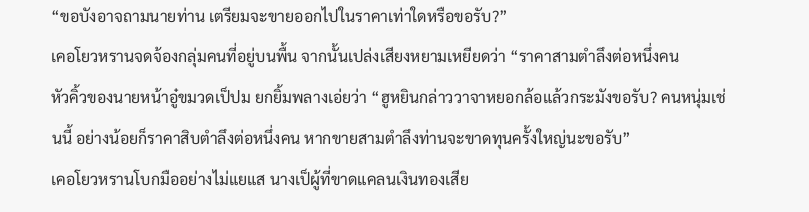“ขอบังอาจถามนายท่าน เตรียมจะขายออกไปในราคาเท่าใดหรือขอรับ?”
เคอโยวหรานจดจ้องกลุ่มคนที่อยู่บนพื้น จากนั้นเปล่งเสียงหยามเหยียดว่า “ราคาสามตำลึงต่อหนึ่งคน
หัวคิ้วของนายหน้าอู๋ขมวดเป็ปม ยกยิ้มพลางเอ่ยว่า “ฮูหยินกล่าววาจาหยอกล้อแล้วกระมังขอรับ? คนหนุ่มเช่นนี้ อย่างน้อยก็ราคาสิบตำลึงต่อหนึ่งคน หากขายสามตำลึงท่านจะขาดทุนครั้งใหญ่นะขอรับ”
เคอโยวหรานโบกมืออย่างไม่แยแส นางเป็ผู้ที่ขาดแคลนเงินทองเสีย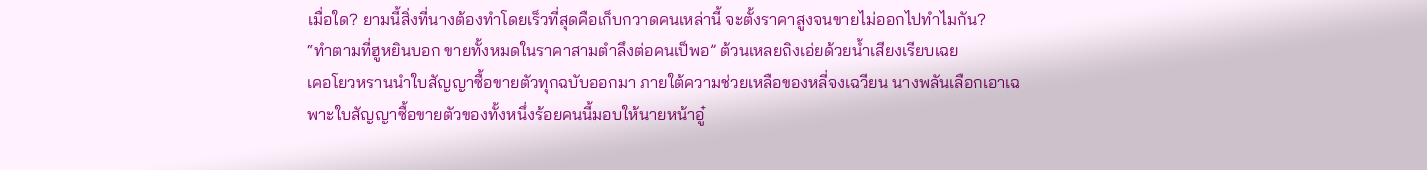เมื่อใด? ยามนี้สิ่งที่นางต้องทำโดยเร็วที่สุดคือเก็บกวาดคนเหล่านี้ จะตั้งราคาสูงจนขายไม่ออกไปทำไมกัน?
“ทำตามที่ฮูหยินบอก ขายทั้งหมดในราคาสามตำลึงต่อคนเป็พอ” ต้วนเหลยถิงเอ่ยด้วยน้ำเสียงเรียบเฉย
เคอโยวหรานนำใบสัญญาซื้อขายตัวทุกฉบับออกมา ภายใต้ความช่วยเหลือของหลี่จงเฉวียน นางพลันเลือกเอาเฉพาะใบสัญญาซื้อขายตัวของทั้งหนึ่งร้อยคนนี้มอบให้นายหน้าอู๋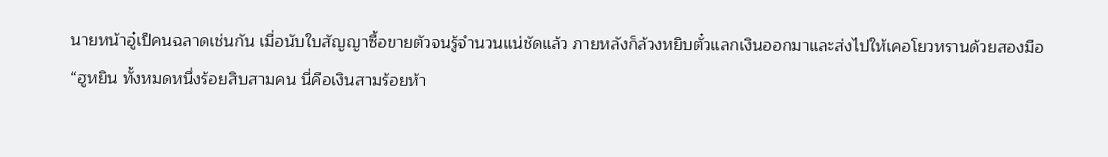นายหน้าอู๋เป็คนฉลาดเช่นกัน เมื่อนับใบสัญญาซื้อขายตัวจนรู้จำนวนแน่ชัดแล้ว ภายหลังก็ล้วงหยิบตั๋วแลกเงินออกมาและส่งไปให้เคอโยวหรานด้วยสองมือ
“ฮูหยิน ทั้งหมดหนึ่งร้อยสิบสามคน นี่คือเงินสามร้อยห้า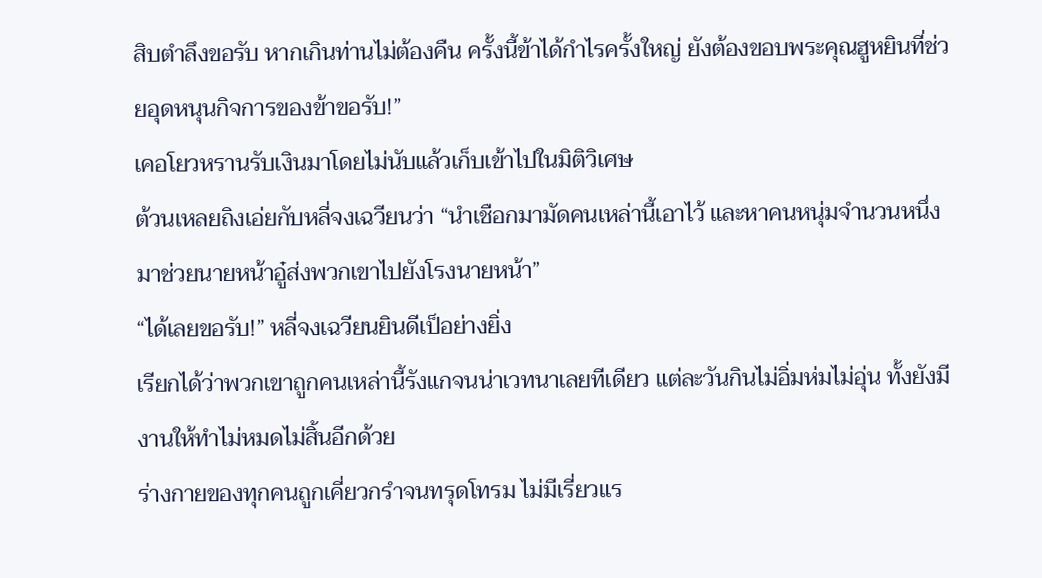สิบตำลึงขอรับ หากเกินท่านไม่ต้องคืน ครั้งนี้ข้าได้กำไรครั้งใหญ่ ยังต้องขอบพระคุณฮูหยินที่ช่วยอุดหนุนกิจการของข้าขอรับ!”
เคอโยวหรานรับเงินมาโดยไม่นับแล้วเก็บเข้าไปในมิติวิเศษ
ต้วนเหลยถิงเอ่ยกับหลี่จงเฉวียนว่า “นำเชือกมามัดคนเหล่านี้เอาไว้ และหาคนหนุ่มจำนวนหนึ่งมาช่วยนายหน้าอู๋ส่งพวกเขาไปยังโรงนายหน้า”
“ได้เลยขอรับ!” หลี่จงเฉวียนยินดีเป็อย่างยิ่ง
เรียกได้ว่าพวกเขาถูกคนเหล่านี้รังแกจนน่าเวทนาเลยทีเดียว แต่ละวันกินไม่อิ่มห่มไม่อุ่น ทั้งยังมีงานให้ทำไม่หมดไม่สิ้นอีกด้วย
ร่างกายของทุกคนถูกเคี่ยวกรำจนทรุดโทรม ไม่มีเรี่ยวแร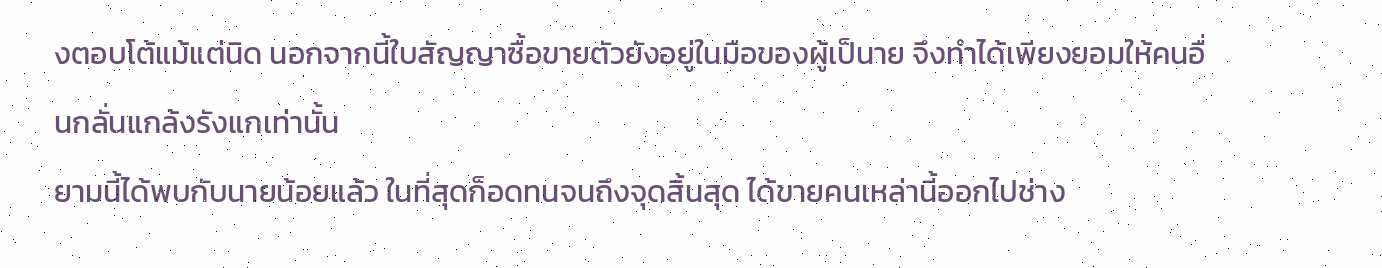งตอบโต้แม้แต่นิด นอกจากนี้ใบสัญญาซื้อขายตัวยังอยู่ในมือของผู้เป็นาย จึงทำได้เพียงยอมให้คนอื่นกลั่นแกล้งรังแกเท่านั้น
ยามนี้ได้พบกับนายน้อยแล้ว ในที่สุดก็อดทนจนถึงจุดสิ้นสุด ได้ขายคนเหล่านี้ออกไปช่าง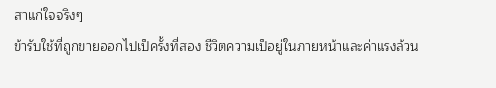สาแก่ใจจริงๆ
ข้ารับใช้ที่ถูกขายออกไปเป็ครั้งที่สอง ชีวิตความเป็อยู่ในภายหน้าและค่าแรงล้วน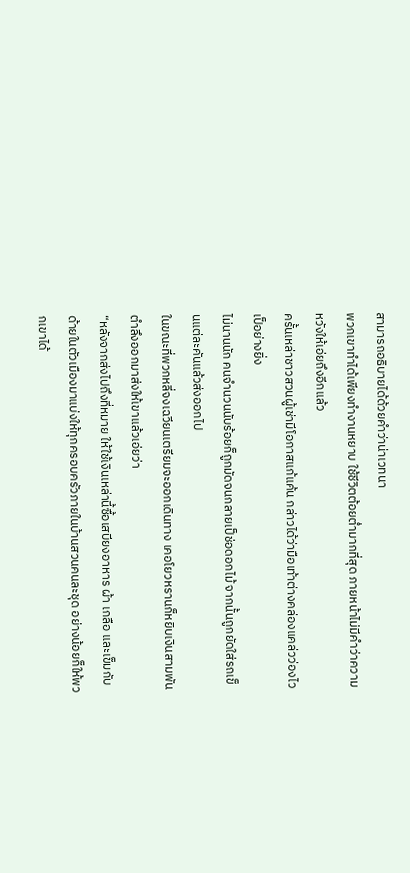สามารถอธิบายได้ด้วยคำว่าน่าเวทนา
พวกเขาทำได้เพียงทำงานหยาบ ใช้ชีวิตต้อยต่ำมากที่สุด ภายหน้าไม่มีคำว่าความหวังให้เอ่ยถึงอีกแล้ว
ครั้นเหล่าชาวสวนผู้เช่ามีโอกาสแก้แค้น กล่าวได้ว่ามือเท้าต่างคล่องแคล่วว่องไวเป็อย่างยิ่ง
ไม่นานนัก คนจำนวนนับร้อยก็ถูกมัดจนกลายเป็ช่อดอกไม้ จากนั้นถูกยัดใส่รถเข็นแต่ละคันแล้วส่งออกไป
ในขณะที่พวกหลี่จงเฉวียนเตรียมจะออกเดินทาง เคอโยวหรานก็หยิบเงินสามพันตำลึงออกมาส่งให้เขาแล้วเอ่ยว่า
“หลังจากส่งไปถึงที่หมาย ให้ใช้เงินเหล่านี้ซื้อเสบียงอาหาร ผ้า เกลือ และเข็มกับด้ายในตัวเมืองมาแบ่งให้ทุกครอบครัวภายในบ้านสวนคนละชุด อย่างน้อยก็ให้พวกเขาได้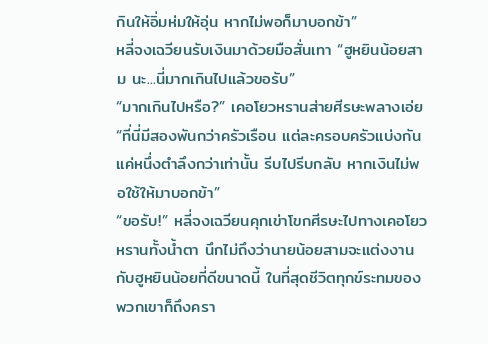กินให้อิ่มห่มให้อุ่น หากไม่พอก็มาบอกข้า”
หลี่จงเฉวียนรับเงินมาด้วยมือสั่นเทา “ฮูหยินน้อยสาม นะ...นี่มากเกินไปแล้วขอรับ”
“มากเกินไปหรือ?” เคอโยวหรานส่ายศีรษะพลางเอ่ย “ที่นี่มีสองพันกว่าครัวเรือน แต่ละครอบครัวแบ่งกันแค่หนึ่งตำลึงกว่าเท่านั้น รีบไปรีบกลับ หากเงินไม่พอใช้ให้มาบอกข้า”
“ขอรับ!” หลี่จงเฉวียนคุกเข่าโขกศีรษะไปทางเคอโยวหรานทั้งน้ำตา นึกไม่ถึงว่านายน้อยสามจะแต่งงานกับฮูหยินน้อยที่ดีขนาดนี้ ในที่สุดชีวิตทุกข์ระทมของพวกเขาก็ถึงครา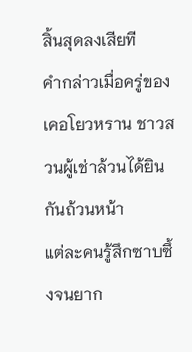สิ้นสุดลงเสียที
คำกล่าวเมื่อครู่ของเคอโยวหราน ชาวสวนผู้เช่าล้วนได้ยินกันถ้วนหน้า
แต่ละคนรู้สึกซาบซึ้งจนยาก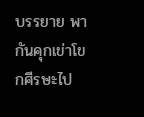บรรยาย พากันคุกเข่าโขกศีรษะไป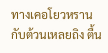ทางเคอโยวหรานกับต้วนเหลยถิง ตื้น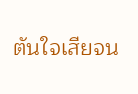ตันใจเสียจน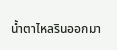น้ำตาไหลรินออกมา